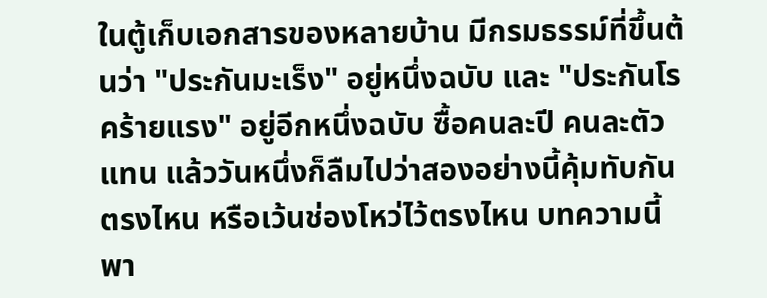ในตู้เก็บเอกสารของหลายบ้าน มีกรมธรรม์ที่ขึ้นต้นว่า "ประกันมะเร็ง" อยู่หนึ่งฉบับ และ "ประกันโรคร้ายแรง" อยู่อีกหนึ่งฉบับ ซื้อคนละปี คนละตัวแทน แล้ววันหนึ่งก็ลืมไปว่าสองอย่างนี้คุ้มทับกันตรงไหน หรือเว้นช่องโหว่ไว้ตรงไหน บทความนี้พา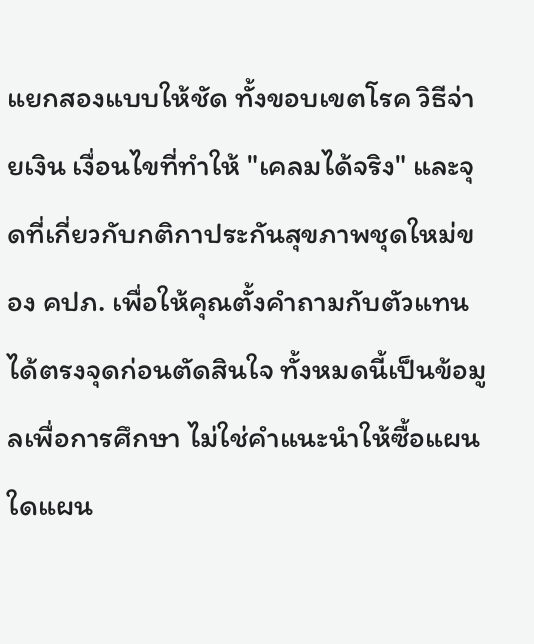แยกสองแบบให้ชัด ทั้งขอบเขตโรค วิธีจ่ายเงิน เงื่อนไขที่ทำให้ "เคลมได้จริง" และจุดที่เกี่ยวกับกติกาประกันสุขภาพชุดใหม่ของ คปภ. เพื่อให้คุณตั้งคำถามกับตัวแทนได้ตรงจุดก่อนตัดสินใจ ทั้งหมดนี้เป็นข้อมูลเพื่อการศึกษา ไม่ใช่คำแนะนำให้ซื้อแผนใดแผน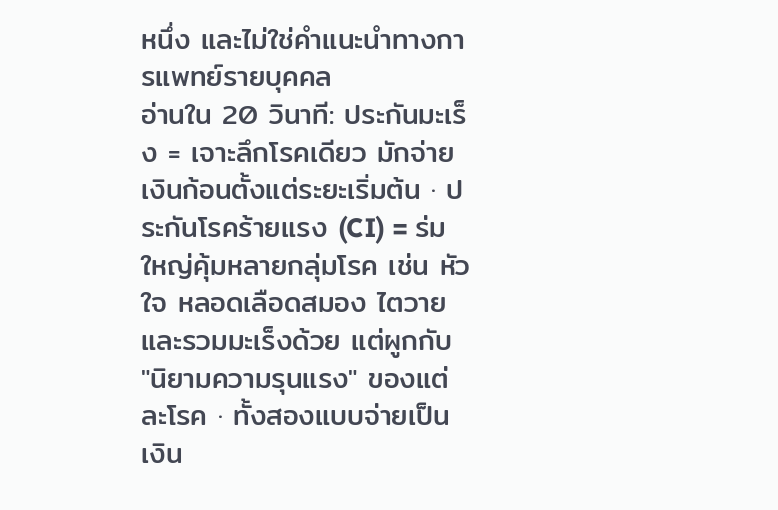หนึ่ง และไม่ใช่คำแนะนำทางการแพทย์รายบุคคล
อ่านใน 20 วินาที: ประกันมะเร็ง = เจาะลึกโรคเดียว มักจ่ายเงินก้อนตั้งแต่ระยะเริ่มต้น · ประกันโรคร้ายแรง (CI) = ร่มใหญ่คุ้มหลายกลุ่มโรค เช่น หัวใจ หลอดเลือดสมอง ไตวาย และรวมมะเร็งด้วย แต่ผูกกับ "นิยามความรุนแรง" ของแต่ละโรค · ทั้งสองแบบจ่ายเป็นเงิน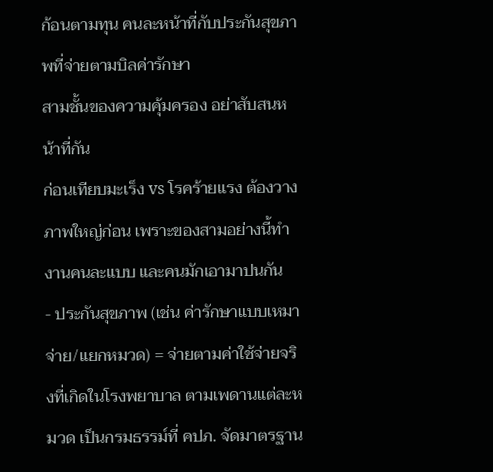ก้อนตามทุน คนละหน้าที่กับประกันสุขภาพที่จ่ายตามบิลค่ารักษา
สามชั้นของความคุ้มครอง อย่าสับสนหน้าที่กัน
ก่อนเทียบมะเร็ง vs โรคร้ายแรง ต้องวางภาพใหญ่ก่อน เพราะของสามอย่างนี้ทำงานคนละแบบ และคนมักเอามาปนกัน
- ประกันสุขภาพ (เช่น ค่ารักษาแบบเหมาจ่าย/แยกหมวด) = จ่ายตามค่าใช้จ่ายจริงที่เกิดในโรงพยาบาล ตามเพดานแต่ละหมวด เป็นกรมธรรม์ที่ คปภ. จัดมาตรฐาน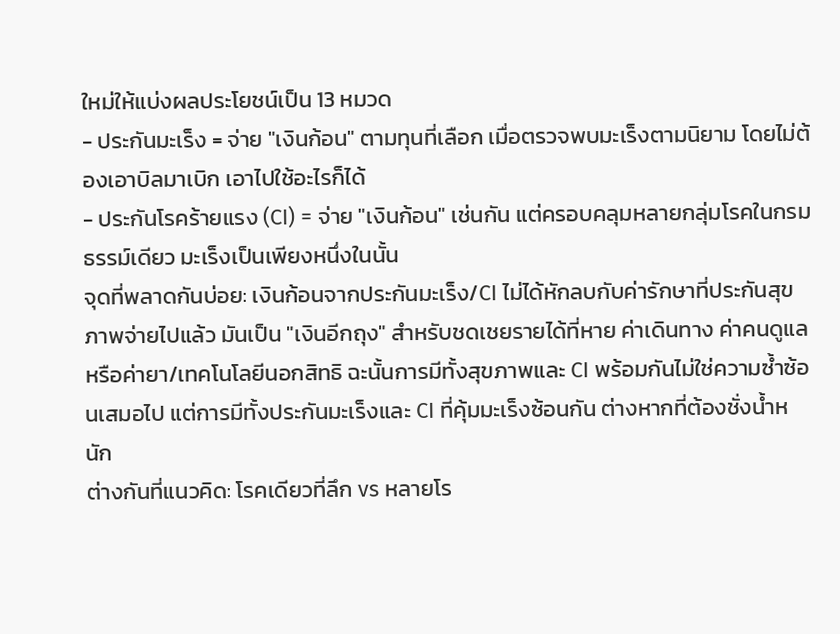ใหม่ให้แบ่งผลประโยชน์เป็น 13 หมวด
- ประกันมะเร็ง = จ่าย "เงินก้อน" ตามทุนที่เลือก เมื่อตรวจพบมะเร็งตามนิยาม โดยไม่ต้องเอาบิลมาเบิก เอาไปใช้อะไรก็ได้
- ประกันโรคร้ายแรง (CI) = จ่าย "เงินก้อน" เช่นกัน แต่ครอบคลุมหลายกลุ่มโรคในกรมธรรม์เดียว มะเร็งเป็นเพียงหนึ่งในนั้น
จุดที่พลาดกันบ่อย: เงินก้อนจากประกันมะเร็ง/CI ไม่ได้หักลบกับค่ารักษาที่ประกันสุขภาพจ่ายไปแล้ว มันเป็น "เงินอีกถุง" สำหรับชดเชยรายได้ที่หาย ค่าเดินทาง ค่าคนดูแล หรือค่ายา/เทคโนโลยีนอกสิทธิ ฉะนั้นการมีทั้งสุขภาพและ CI พร้อมกันไม่ใช่ความซ้ำซ้อนเสมอไป แต่การมีทั้งประกันมะเร็งและ CI ที่คุ้มมะเร็งซ้อนกัน ต่างหากที่ต้องชั่งน้ำหนัก
ต่างกันที่แนวคิด: โรคเดียวที่ลึก vs หลายโร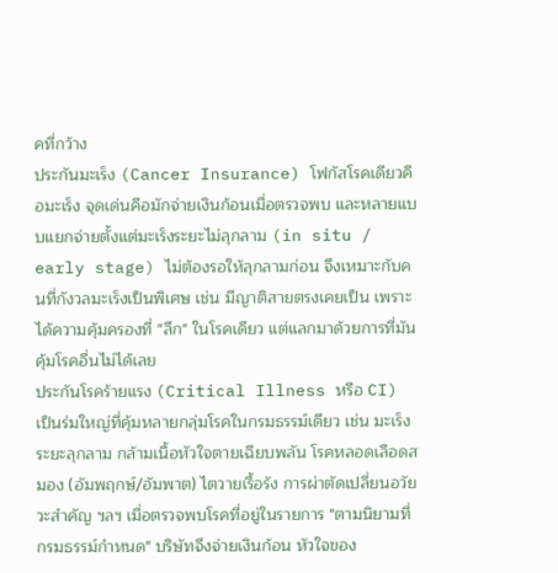คที่กว้าง
ประกันมะเร็ง (Cancer Insurance) โฟกัสโรคเดียวคือมะเร็ง จุดเด่นคือมักจ่ายเงินก้อนเมื่อตรวจพบ และหลายแบบแยกจ่ายตั้งแต่มะเร็งระยะไม่ลุกลาม (in situ / early stage) ไม่ต้องรอให้ลุกลามก่อน จึงเหมาะกับคนที่กังวลมะเร็งเป็นพิเศษ เช่น มีญาติสายตรงเคยเป็น เพราะได้ความคุ้มครองที่ "ลึก" ในโรคเดียว แต่แลกมาด้วยการที่มันคุ้มโรคอื่นไม่ได้เลย
ประกันโรคร้ายแรง (Critical Illness หรือ CI) เป็นร่มใหญ่ที่คุ้มหลายกลุ่มโรคในกรมธรรม์เดียว เช่น มะเร็งระยะลุกลาม กล้ามเนื้อหัวใจตายเฉียบพลัน โรคหลอดเลือดสมอง (อัมพฤกษ์/อัมพาต) ไตวายเรื้อรัง การผ่าตัดเปลี่ยนอวัยวะสำคัญ ฯลฯ เมื่อตรวจพบโรคที่อยู่ในรายการ "ตามนิยามที่กรมธรรม์กำหนด" บริษัทจึงจ่ายเงินก้อน หัวใจของ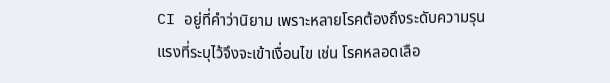CI อยู่ที่คำว่านิยาม เพราะหลายโรคต้องถึงระดับความรุนแรงที่ระบุไว้จึงจะเข้าเงื่อนไข เช่น โรคหลอดเลือ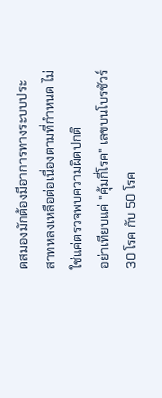ดสมองมักต้องมีอาการทางระบบประสาทหลงเหลือต่อเนื่องตามที่กำหนด ไม่ใช่แค่ตรวจพบความผิดปกติ
อย่าเทียบแค่ "คุ้มกี่โรค" เลขบนโบรชัวร์ 30 โรค กับ 50 โรค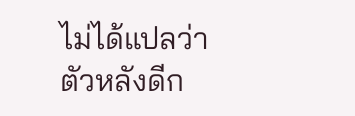ไม่ได้แปลว่าตัวหลังดีก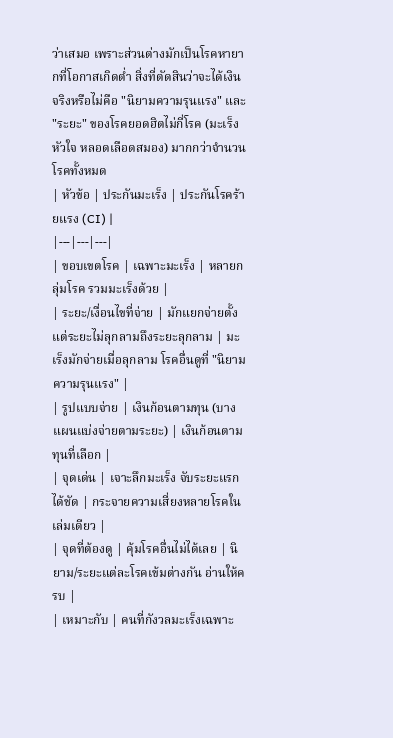ว่าเสมอ เพราะส่วนต่างมักเป็นโรคหายากที่โอกาสเกิดต่ำ สิ่งที่ตัดสินว่าจะได้เงินจริงหรือไม่คือ "นิยามความรุนแรง" และ "ระยะ" ของโรคยอดฮิตไม่กี่โรค (มะเร็ง หัวใจ หลอดเลือดสมอง) มากกว่าจำนวนโรคทั้งหมด
| หัวข้อ | ประกันมะเร็ง | ประกันโรคร้ายแรง (CI) |
|---|---|---|
| ขอบเขตโรค | เฉพาะมะเร็ง | หลายกลุ่มโรค รวมมะเร็งด้วย |
| ระยะ/เงื่อนไขที่จ่าย | มักแยกจ่ายตั้งแต่ระยะไม่ลุกลามถึงระยะลุกลาม | มะเร็งมักจ่ายเมื่อลุกลาม โรคอื่นดูที่ "นิยามความรุนแรง" |
| รูปแบบจ่าย | เงินก้อนตามทุน (บางแผนแบ่งจ่ายตามระยะ) | เงินก้อนตามทุนที่เลือก |
| จุดเด่น | เจาะลึกมะเร็ง จับระยะแรกได้ชัด | กระจายความเสี่ยงหลายโรคในเล่มเดียว |
| จุดที่ต้องดู | คุ้มโรคอื่นไม่ได้เลย | นิยาม/ระยะแต่ละโรคเข้มต่างกัน อ่านให้ครบ |
| เหมาะกับ | คนที่กังวลมะเร็งเฉพาะ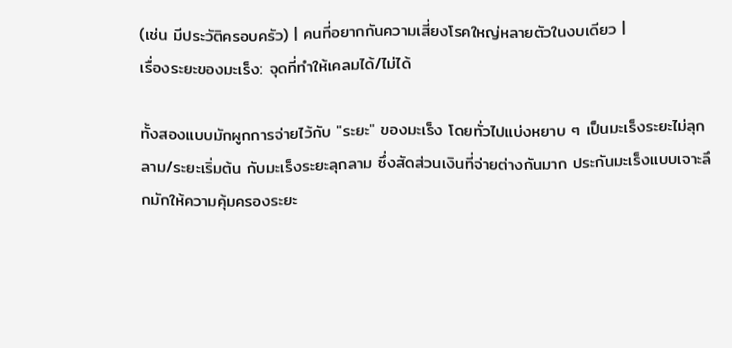(เช่น มีประวัติครอบครัว) | คนที่อยากกันความเสี่ยงโรคใหญ่หลายตัวในงบเดียว |
เรื่องระยะของมะเร็ง: จุดที่ทำให้เคลมได้/ไม่ได้

ทั้งสองแบบมักผูกการจ่ายไว้กับ "ระยะ" ของมะเร็ง โดยทั่วไปแบ่งหยาบ ๆ เป็นมะเร็งระยะไม่ลุกลาม/ระยะเริ่มต้น กับมะเร็งระยะลุกลาม ซึ่งสัดส่วนเงินที่จ่ายต่างกันมาก ประกันมะเร็งแบบเจาะลึกมักให้ความคุ้มครองระยะ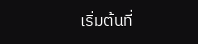เริ่มต้นที่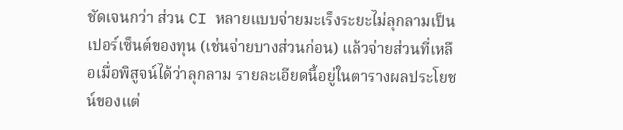ชัดเจนกว่า ส่วน CI หลายแบบจ่ายมะเร็งระยะไม่ลุกลามเป็นเปอร์เซ็นต์ของทุน (เช่นจ่ายบางส่วนก่อน) แล้วจ่ายส่วนที่เหลือเมื่อพิสูจน์ได้ว่าลุกลาม รายละเอียดนี้อยู่ในตารางผลประโยชน์ของแต่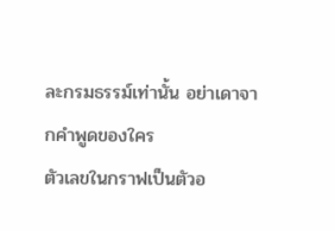ละกรมธรรม์เท่านั้น อย่าเดาจากคำพูดของใคร
ตัวเลขในกราฟเป็นตัวอ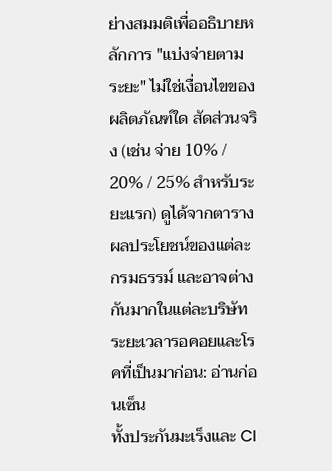ย่างสมมติเพื่ออธิบายหลักการ "แบ่งจ่ายตามระยะ" ไม่ใช่เงื่อนไขของผลิตภัณฑ์ใด สัดส่วนจริง (เช่น จ่าย 10% / 20% / 25% สำหรับระยะแรก) ดูได้จากตารางผลประโยชน์ของแต่ละกรมธรรม์ และอาจต่างกันมากในแต่ละบริษัท
ระยะเวลารอคอยและโรคที่เป็นมาก่อน: อ่านก่อนเซ็น
ทั้งประกันมะเร็งและ CI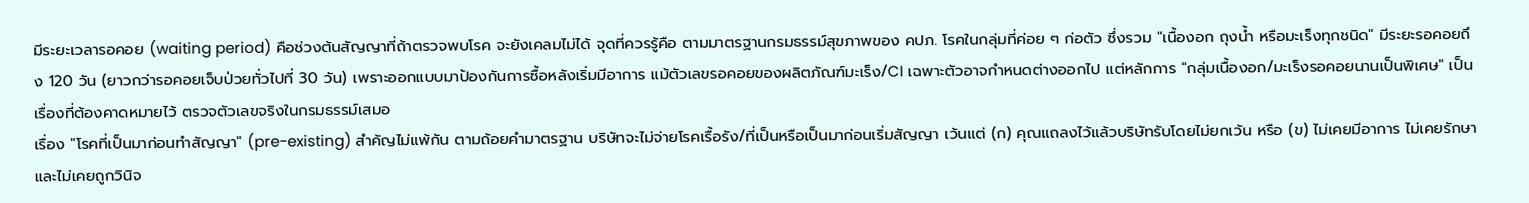มีระยะเวลารอคอย (waiting period) คือช่วงต้นสัญญาที่ถ้าตรวจพบโรค จะยังเคลมไม่ได้ จุดที่ควรรู้คือ ตามมาตรฐานกรมธรรม์สุขภาพของ คปภ. โรคในกลุ่มที่ค่อย ๆ ก่อตัว ซึ่งรวม "เนื้องอก ถุงน้ำ หรือมะเร็งทุกชนิด" มีระยะรอคอยถึง 120 วัน (ยาวกว่ารอคอยเจ็บป่วยทั่วไปที่ 30 วัน) เพราะออกแบบมาป้องกันการซื้อหลังเริ่มมีอาการ แม้ตัวเลขรอคอยของผลิตภัณฑ์มะเร็ง/CI เฉพาะตัวอาจกำหนดต่างออกไป แต่หลักการ "กลุ่มเนื้องอก/มะเร็งรอคอยนานเป็นพิเศษ" เป็นเรื่องที่ต้องคาดหมายไว้ ตรวจตัวเลขจริงในกรมธรรม์เสมอ
เรื่อง "โรคที่เป็นมาก่อนทำสัญญา" (pre-existing) สำคัญไม่แพ้กัน ตามถ้อยคำมาตรฐาน บริษัทจะไม่จ่ายโรคเรื้อรัง/ที่เป็นหรือเป็นมาก่อนเริ่มสัญญา เว้นแต่ (ก) คุณแถลงไว้แล้วบริษัทรับโดยไม่ยกเว้น หรือ (ข) ไม่เคยมีอาการ ไม่เคยรักษา และไม่เคยถูกวินิจ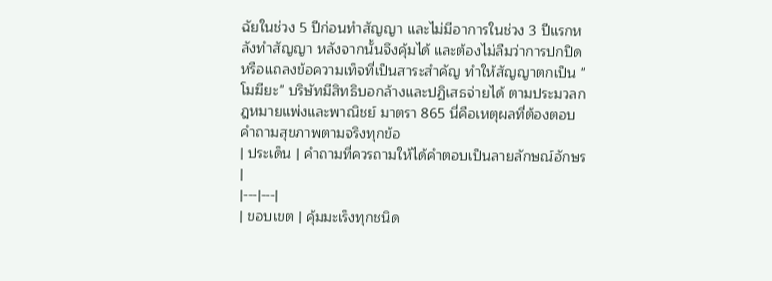ฉัยในช่วง 5 ปีก่อนทำสัญญา และไม่มีอาการในช่วง 3 ปีแรกหลังทำสัญญา หลังจากนั้นจึงคุ้มได้ และต้องไม่ลืมว่าการปกปิดหรือแถลงข้อความเท็จที่เป็นสาระสำคัญ ทำให้สัญญาตกเป็น "โมฆียะ" บริษัทมีสิทธิบอกล้างและปฏิเสธจ่ายได้ ตามประมวลกฎหมายแพ่งและพาณิชย์ มาตรา 865 นี่คือเหตุผลที่ต้องตอบคำถามสุขภาพตามจริงทุกข้อ
| ประเด็น | คำถามที่ควรถามให้ได้คำตอบเป็นลายลักษณ์อักษร |
|---|---|
| ขอบเขต | คุ้มมะเร็งทุกชนิด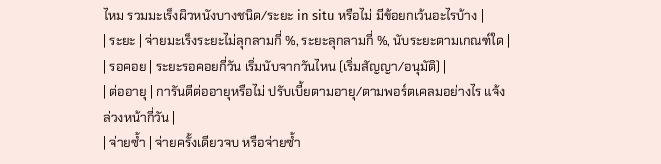ไหม รวมมะเร็งผิวหนังบางชนิด/ระยะ in situ หรือไม่ มีข้อยกเว้นอะไรบ้าง |
| ระยะ | จ่ายมะเร็งระยะไม่ลุกลามกี่ %, ระยะลุกลามกี่ %, นับระยะตามเกณฑ์ใด |
| รอคอย | ระยะรอคอยกี่วัน เริ่มนับจากวันไหน (เริ่มสัญญา/อนุมัติ) |
| ต่ออายุ | การันตีต่ออายุหรือไม่ ปรับเบี้ยตามอายุ/ตามพอร์ตเคลมอย่างไร แจ้งล่วงหน้ากี่วัน |
| จ่ายซ้ำ | จ่ายครั้งเดียวจบ หรือจ่ายซ้ำ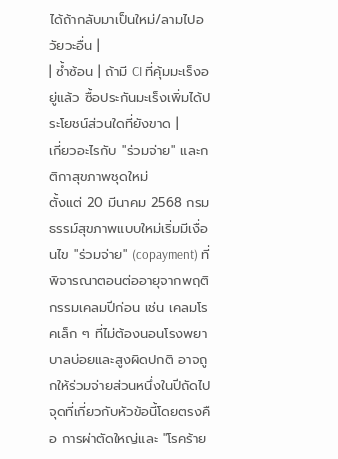ได้ถ้ากลับมาเป็นใหม่/ลามไปอวัยวะอื่น |
| ซ้ำซ้อน | ถ้ามี CI ที่คุ้มมะเร็งอยู่แล้ว ซื้อประกันมะเร็งเพิ่มได้ประโยชน์ส่วนใดที่ยังขาด |
เกี่ยวอะไรกับ "ร่วมจ่าย" และกติกาสุขภาพชุดใหม่
ตั้งแต่ 20 มีนาคม 2568 กรมธรรม์สุขภาพแบบใหม่เริ่มมีเงื่อนไข "ร่วมจ่าย" (copayment) ที่พิจารณาตอนต่ออายุจากพฤติกรรมเคลมปีก่อน เช่น เคลมโรคเล็ก ๆ ที่ไม่ต้องนอนโรงพยาบาลบ่อยและสูงผิดปกติ อาจถูกให้ร่วมจ่ายส่วนหนึ่งในปีถัดไป จุดที่เกี่ยวกับหัวข้อนี้โดยตรงคือ การผ่าตัดใหญ่และ "โรคร้าย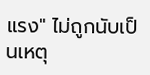แรง" ไม่ถูกนับเป็นเหตุ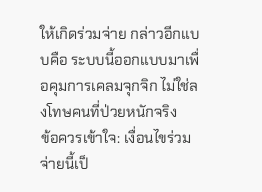ให้เกิดร่วมจ่าย กล่าวอีกแบบคือ ระบบนี้ออกแบบมาเพื่อคุมการเคลมจุกจิก ไม่ใช่ลงโทษคนที่ป่วยหนักจริง
ข้อควรเข้าใจ: เงื่อนไขร่วมจ่ายนี้เป็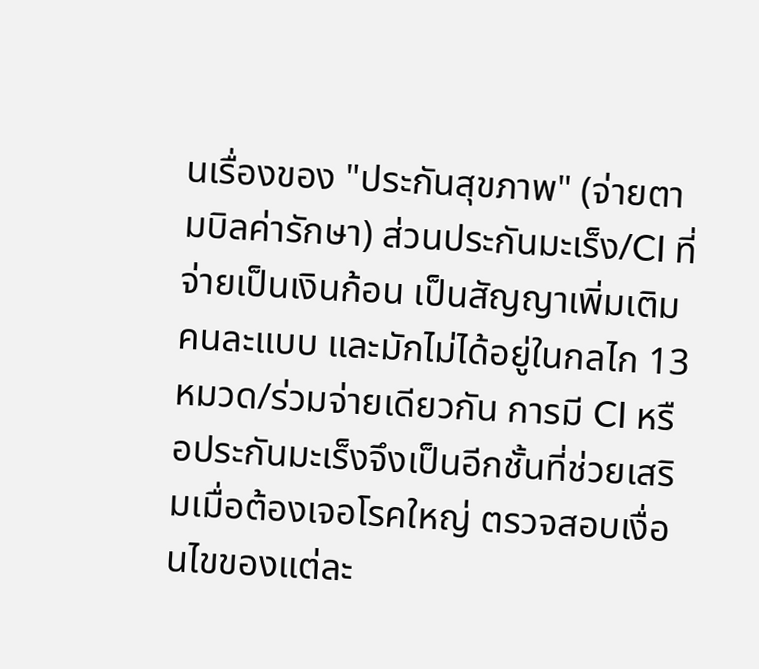นเรื่องของ "ประกันสุขภาพ" (จ่ายตามบิลค่ารักษา) ส่วนประกันมะเร็ง/CI ที่จ่ายเป็นเงินก้อน เป็นสัญญาเพิ่มเติมคนละแบบ และมักไม่ได้อยู่ในกลไก 13 หมวด/ร่วมจ่ายเดียวกัน การมี CI หรือประกันมะเร็งจึงเป็นอีกชั้นที่ช่วยเสริมเมื่อต้องเจอโรคใหญ่ ตรวจสอบเงื่อนไขของแต่ละ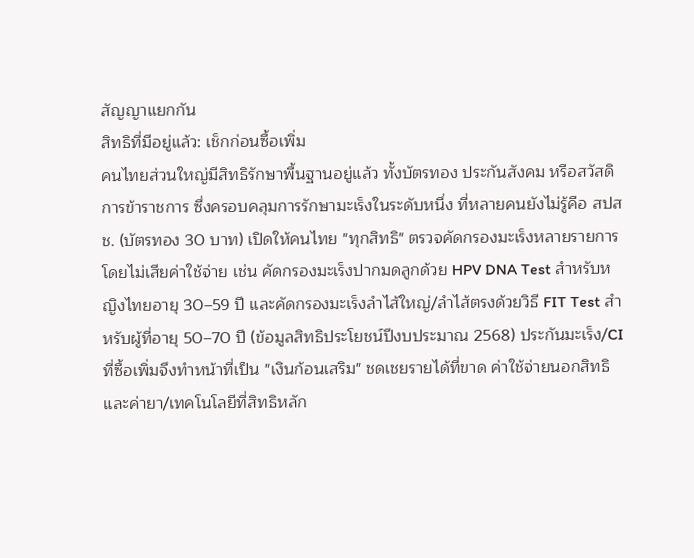สัญญาแยกกัน
สิทธิที่มีอยู่แล้ว: เช็กก่อนซื้อเพิ่ม
คนไทยส่วนใหญ่มีสิทธิรักษาพื้นฐานอยู่แล้ว ทั้งบัตรทอง ประกันสังคม หรือสวัสดิการข้าราชการ ซึ่งครอบคลุมการรักษามะเร็งในระดับหนึ่ง ที่หลายคนยังไม่รู้คือ สปสช. (บัตรทอง 30 บาท) เปิดให้คนไทย "ทุกสิทธิ" ตรวจคัดกรองมะเร็งหลายรายการโดยไม่เสียค่าใช้จ่าย เช่น คัดกรองมะเร็งปากมดลูกด้วย HPV DNA Test สำหรับหญิงไทยอายุ 30–59 ปี และคัดกรองมะเร็งลำไส้ใหญ่/ลำไส้ตรงด้วยวิธี FIT Test สำหรับผู้ที่อายุ 50–70 ปี (ข้อมูลสิทธิประโยชน์ปีงบประมาณ 2568) ประกันมะเร็ง/CI ที่ซื้อเพิ่มจึงทำหน้าที่เป็น "เงินก้อนเสริม" ชดเชยรายได้ที่ขาด ค่าใช้จ่ายนอกสิทธิ และค่ายา/เทคโนโลยีที่สิทธิหลัก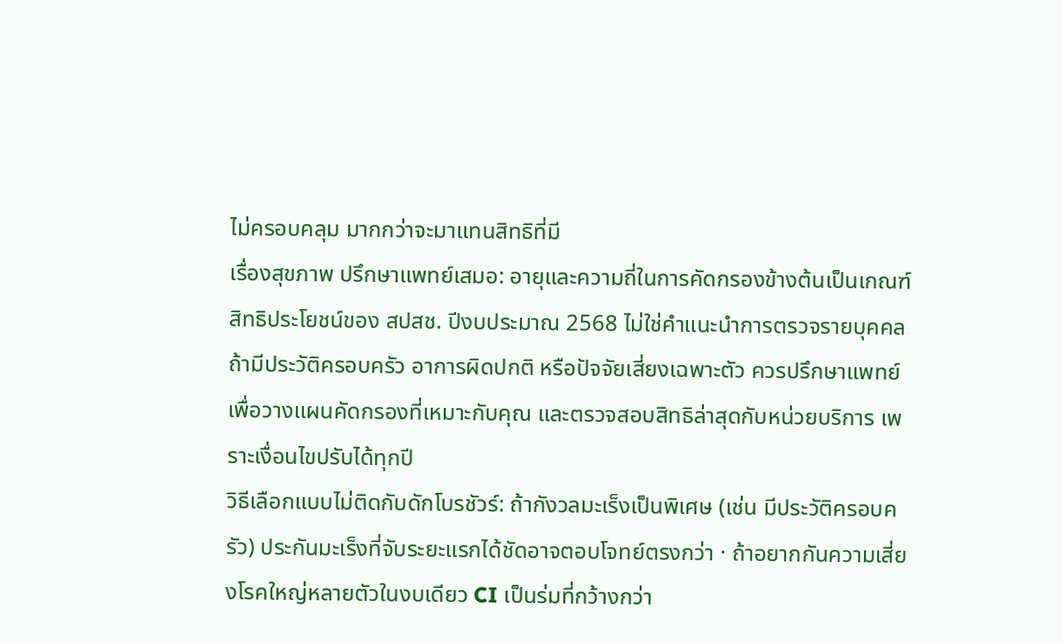ไม่ครอบคลุม มากกว่าจะมาแทนสิทธิที่มี
เรื่องสุขภาพ ปรึกษาแพทย์เสมอ: อายุและความถี่ในการคัดกรองข้างต้นเป็นเกณฑ์สิทธิประโยชน์ของ สปสช. ปีงบประมาณ 2568 ไม่ใช่คำแนะนำการตรวจรายบุคคล ถ้ามีประวัติครอบครัว อาการผิดปกติ หรือปัจจัยเสี่ยงเฉพาะตัว ควรปรึกษาแพทย์เพื่อวางแผนคัดกรองที่เหมาะกับคุณ และตรวจสอบสิทธิล่าสุดกับหน่วยบริการ เพราะเงื่อนไขปรับได้ทุกปี
วิธีเลือกแบบไม่ติดกับดักโบรชัวร์: ถ้ากังวลมะเร็งเป็นพิเศษ (เช่น มีประวัติครอบครัว) ประกันมะเร็งที่จับระยะแรกได้ชัดอาจตอบโจทย์ตรงกว่า · ถ้าอยากกันความเสี่ยงโรคใหญ่หลายตัวในงบเดียว CI เป็นร่มที่กว้างกว่า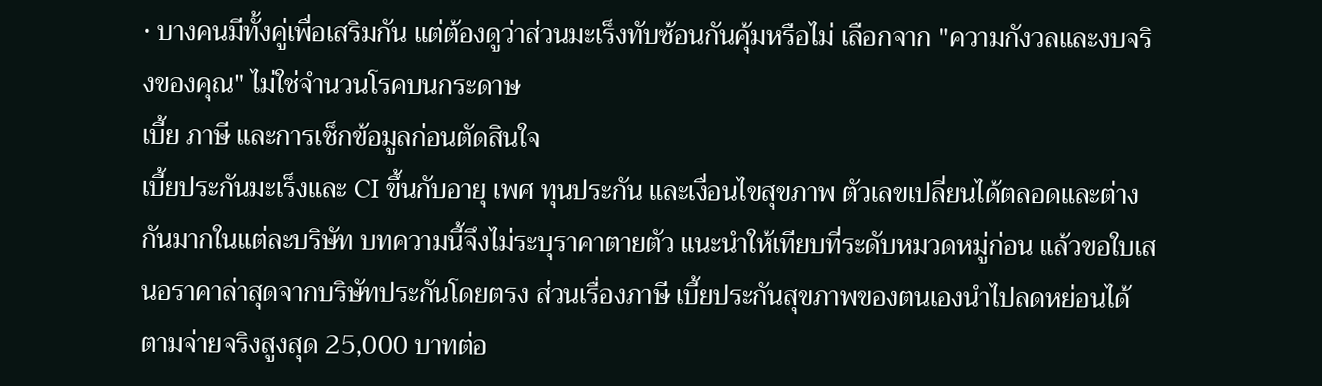· บางคนมีทั้งคู่เพื่อเสริมกัน แต่ต้องดูว่าส่วนมะเร็งทับซ้อนกันคุ้มหรือไม่ เลือกจาก "ความกังวลและงบจริงของคุณ" ไม่ใช่จำนวนโรคบนกระดาษ
เบี้ย ภาษี และการเช็กข้อมูลก่อนตัดสินใจ
เบี้ยประกันมะเร็งและ CI ขึ้นกับอายุ เพศ ทุนประกัน และเงื่อนไขสุขภาพ ตัวเลขเปลี่ยนได้ตลอดและต่างกันมากในแต่ละบริษัท บทความนี้จึงไม่ระบุราคาตายตัว แนะนำให้เทียบที่ระดับหมวดหมู่ก่อน แล้วขอใบเสนอราคาล่าสุดจากบริษัทประกันโดยตรง ส่วนเรื่องภาษี เบี้ยประกันสุขภาพของตนเองนำไปลดหย่อนได้ตามจ่ายจริงสูงสุด 25,000 บาทต่อ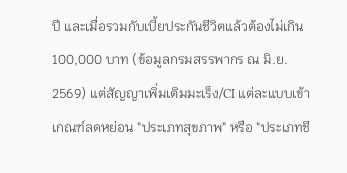ปี และเมื่อรวมกับเบี้ยประกันชีวิตแล้วต้องไม่เกิน 100,000 บาท (ข้อมูลกรมสรรพากร ณ มิ.ย. 2569) แต่สัญญาเพิ่มเติมมะเร็ง/CI แต่ละแบบเข้าเกณฑ์ลดหย่อน "ประเภทสุขภาพ" หรือ "ประเภทชี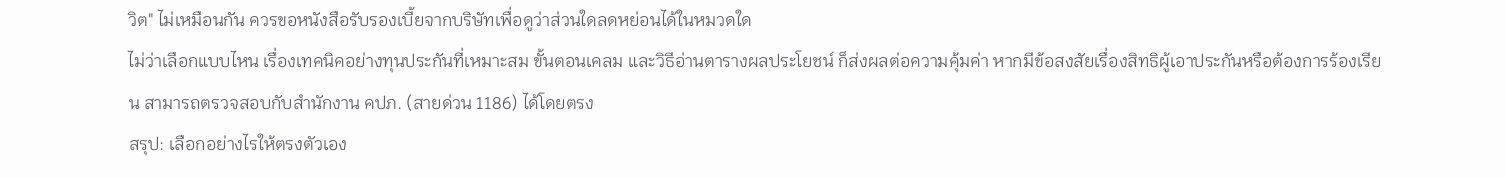วิต" ไม่เหมือนกัน ควรขอหนังสือรับรองเบี้ยจากบริษัทเพื่อดูว่าส่วนใดลดหย่อนได้ในหมวดใด
ไม่ว่าเลือกแบบไหน เรื่องเทคนิคอย่างทุนประกันที่เหมาะสม ขั้นตอนเคลม และวิธีอ่านตารางผลประโยชน์ ก็ส่งผลต่อความคุ้มค่า หากมีข้อสงสัยเรื่องสิทธิผู้เอาประกันหรือต้องการร้องเรียน สามารถตรวจสอบกับสำนักงาน คปภ. (สายด่วน 1186) ได้โดยตรง
สรุป: เลือกอย่างไรให้ตรงตัวเอง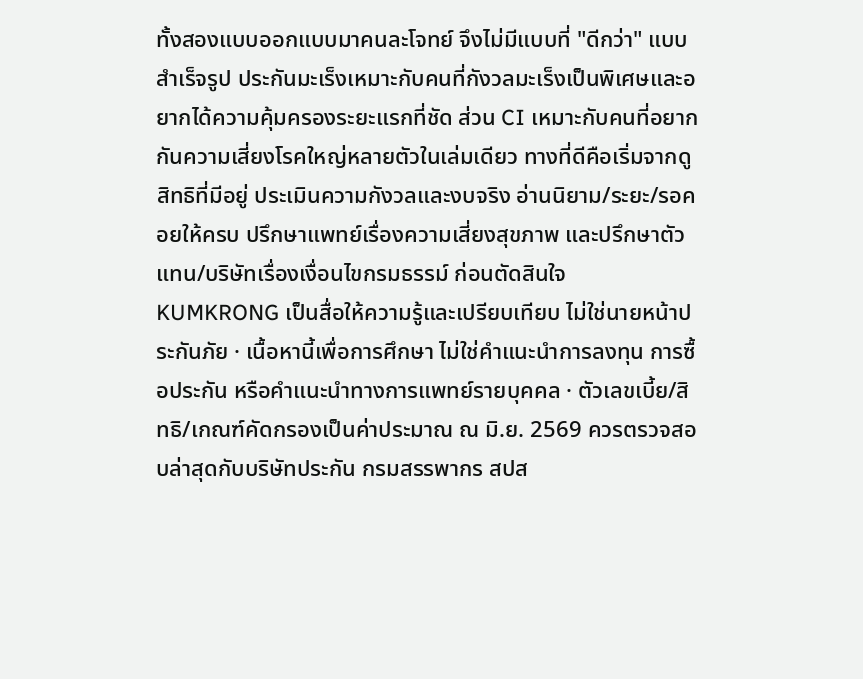ทั้งสองแบบออกแบบมาคนละโจทย์ จึงไม่มีแบบที่ "ดีกว่า" แบบสำเร็จรูป ประกันมะเร็งเหมาะกับคนที่กังวลมะเร็งเป็นพิเศษและอยากได้ความคุ้มครองระยะแรกที่ชัด ส่วน CI เหมาะกับคนที่อยากกันความเสี่ยงโรคใหญ่หลายตัวในเล่มเดียว ทางที่ดีคือเริ่มจากดูสิทธิที่มีอยู่ ประเมินความกังวลและงบจริง อ่านนิยาม/ระยะ/รอคอยให้ครบ ปรึกษาแพทย์เรื่องความเสี่ยงสุขภาพ และปรึกษาตัวแทน/บริษัทเรื่องเงื่อนไขกรมธรรม์ ก่อนตัดสินใจ
KUMKRONG เป็นสื่อให้ความรู้และเปรียบเทียบ ไม่ใช่นายหน้าประกันภัย · เนื้อหานี้เพื่อการศึกษา ไม่ใช่คำแนะนำการลงทุน การซื้อประกัน หรือคำแนะนำทางการแพทย์รายบุคคล · ตัวเลขเบี้ย/สิทธิ/เกณฑ์คัดกรองเป็นค่าประมาณ ณ มิ.ย. 2569 ควรตรวจสอบล่าสุดกับบริษัทประกัน กรมสรรพากร สปส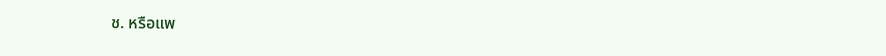ช. หรือแพ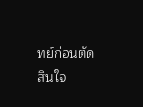ทย์ก่อนตัดสินใจ